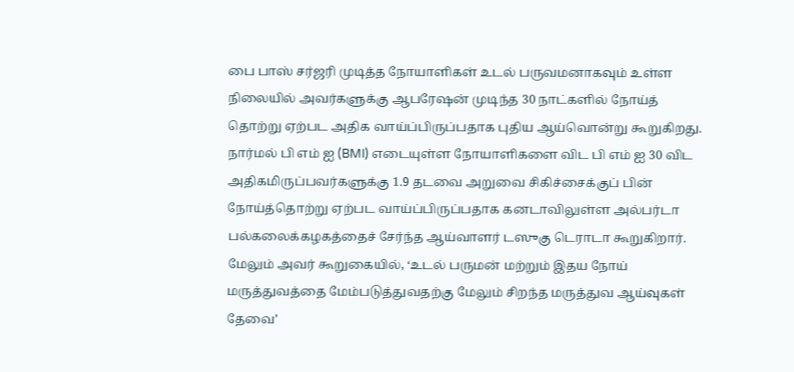பை பாஸ் சர்ஜரி முடித்த நோயாளிகள் உடல் பருவமனாகவும் உள்ள நிலையில் அவர்களுக்கு ஆபரேஷன் முடிந்த 30 நாட்களில் நோய்த் தொற்று ஏற்பட அதிக வாய்ப்பிருப்பதாக புதிய ஆய்வொன்று கூறுகிறது.
நார்மல் பி எம் ஐ (BMI) எடையுள்ள நோயாளிகளை விட பி எம் ஐ 30 விட அதிகமிருப்பவர்களுக்கு 1.9 தடவை அறுவை சிகிச்சைக்குப் பின் நோய்த்தொற்று ஏற்பட வாய்ப்பிருப்பதாக கனடாவிலுள்ள அல்பர்டா பல்கலைக்கழகத்தைச் சேர்ந்த ஆய்வாளர் டஸுகு டெராடா கூறுகிறார். மேலும் அவர் கூறுகையில், ‘உடல் பருமன் மற்றும் இதய நோய் மருத்துவத்தை மேம்படுத்துவதற்கு மேலும் சிறந்த மருத்துவ ஆய்வுகள் தேவை’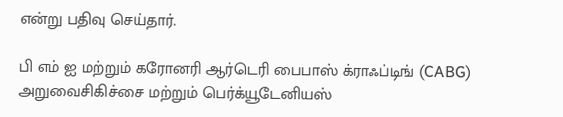என்று பதிவு செய்தார்.

பி எம் ஐ மற்றும் கரோனரி ஆர்டெரி பைபாஸ் க்ராஃப்டிங் (CABG) அறுவைசிகிச்சை மற்றும் பெர்க்யூடேனியஸ்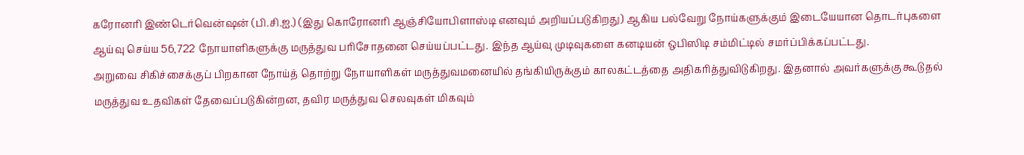கரோனரி இண்டெர்வென்ஷன் (பி.சி.ஐ.) (இது கொரோனரி ஆஞ்சியோபிளாஸ்டி எனவும் அறியப்படுகிறது) ஆகிய பல்வேறு நோய்களுக்கும் இடையேயான தொடர்புகளை ஆய்வு செய்ய 56,722 நோயாளிகளுக்கு மருத்துவ பரிசோதனை செய்யப்பட்டது. இந்த ஆய்வு முடிவுகளை கனடியன் ஒபிஸிடி சம்மிட்டில் சமர்ப்பிக்கப்பட்டது.
அறுவை சிகிச்சைக்குப் பிறகான நோய்த் தொற்று நோயாளிகள் மருத்துவமனையில் தங்கியிருக்கும் காலகட்டத்தை அதிகரித்துவிடுகிறது. இதனால் அவர்களுக்கு கூடுதல் மருத்துவ உதவிகள் தேவைப்படுகின்றன, தவிர மருத்துவ செலவுகள் மிகவும்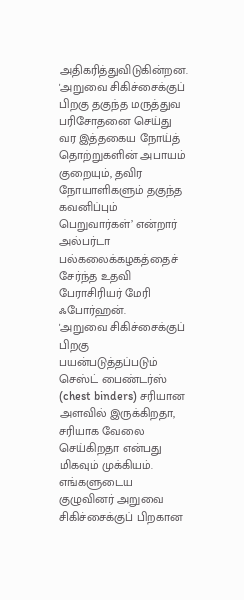அதிகரித்துவிடுகின்றன.
'அறுவை சிகிச்சைக்குப் பிறகு தகுந்த மருத்துவ பரிசோதனை செய்து வர இத்தகைய நோய்த் தொற்றுகளின் அபாயம் குறையும், தவிர நோயாளிகளும் தகுந்த கவனிப்பும் பெறுவார்கள்’ என்றார் அல்பர்டா பல்கலைக்கழகத்தைச் சேர்ந்த உதவி பேராசிரியர் மேரி ஃபோர்ஹன்.
'அறுவை சிகிச்சைக்குப் பிறகு பயன்படுத்தப்படும் செஸ்ட் பைண்டர்ஸ் (chest binders) சரியான அளவில் இருக்கிறதா, சரியாக வேலை செய்கிறதா என்பது மிகவும் முக்கியம். எங்களுடைய குழுவினர் அறுவை சிகிச்சைக்குப் பிறகான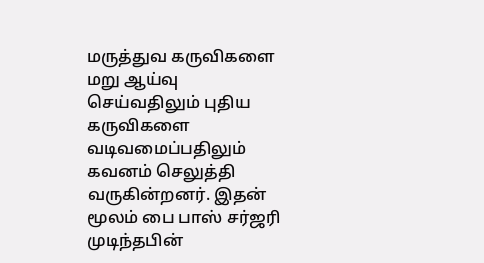மருத்துவ கருவிகளை மறு ஆய்வு செய்வதிலும் புதிய கருவிகளை வடிவமைப்பதிலும் கவனம் செலுத்தி வருகின்றனர். இதன் மூலம் பை பாஸ் சர்ஜரி முடிந்தபின்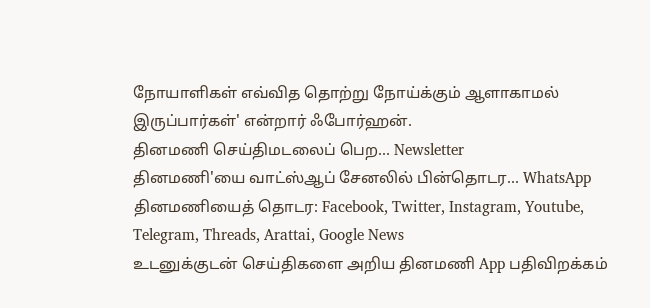நோயாளிகள் எவ்வித தொற்று நோய்க்கும் ஆளாகாமல் இருப்பார்கள்' என்றார் ஃபோர்ஹன்.
தினமணி செய்திமடலைப் பெற... Newsletter
தினமணி'யை வாட்ஸ்ஆப் சேனலில் பின்தொடர... WhatsApp
தினமணியைத் தொடர: Facebook, Twitter, Instagram, Youtube, Telegram, Threads, Arattai, Google News
உடனுக்குடன் செய்திகளை அறிய தினமணி App பதிவிறக்கம்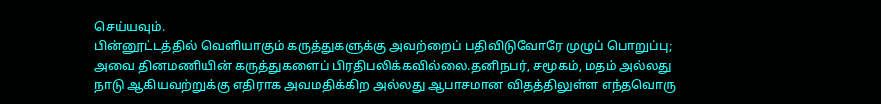செய்யவும்.
பின்னூட்டத்தில் வெளியாகும் கருத்துகளுக்கு அவற்றைப் பதிவிடுவோரே முழுப் பொறுப்பு; அவை தினமணியின் கருத்துகளைப் பிரதிபலிக்கவில்லை.தனிநபர், சமூகம், மதம் அல்லது நாடு ஆகியவற்றுக்கு எதிராக அவமதிக்கிற அல்லது ஆபாசமான விதத்திலுள்ள எந்தவொரு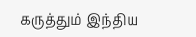கருத்தும் இந்திய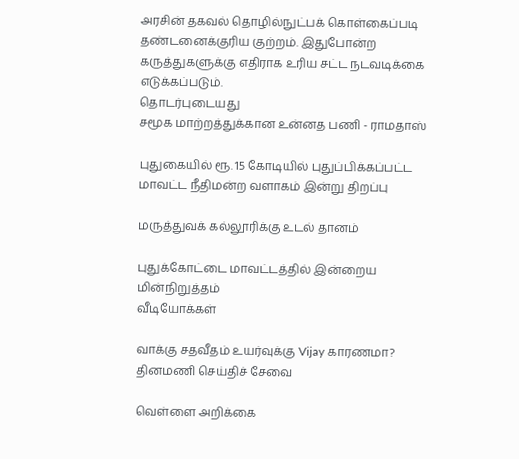அரசின் தகவல் தொழில்நுட்பக் கொள்கைப்படி தண்டனைக்குரிய குற்றம். இதுபோன்ற கருத்துகளுக்கு எதிராக உரிய சட்ட நடவடிக்கை எடுக்கப்படும்.
தொடர்புடையது
சமூக மாற்றத்துக்கான உன்னத பணி - ராமதாஸ்

புதுகையில் ரூ. 15 கோடியில் புதுப்பிக்கப்பட்ட மாவட்ட நீதிமன்ற வளாகம் இன்று திறப்பு

மருத்துவக் கல்லூரிக்கு உடல் தானம்

புதுக்கோட்டை மாவட்டத்தில் இன்றைய மின்நிறுத்தம்
வீடியோக்கள்

வாக்கு சதவீதம் உயர்வுக்கு Vijay காரணமா?
தினமணி செய்திச் சேவை

வெள்ளை அறிக்கை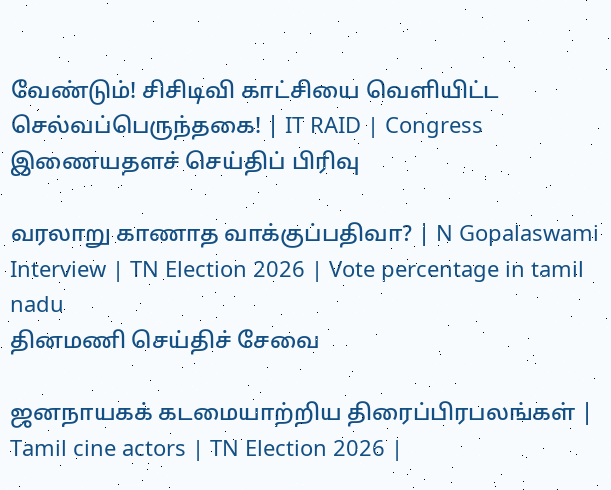வேண்டும்! சிசிடிவி காட்சியை வெளியிட்ட செல்வப்பெருந்தகை! | IT RAID | Congress
இணையதளச் செய்திப் பிரிவு

வரலாறு காணாத வாக்குப்பதிவா? | N Gopalaswami Interview | TN Election 2026 | Vote percentage in tamil nadu
தினமணி செய்திச் சேவை

ஜனநாயகக் கடமையாற்றிய திரைப்பிரபலங்கள் | Tamil cine actors | TN Election 2026 |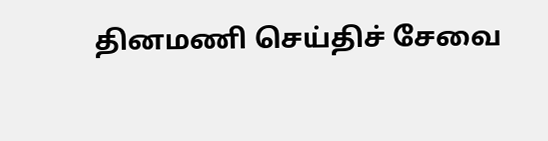தினமணி செய்திச் சேவை